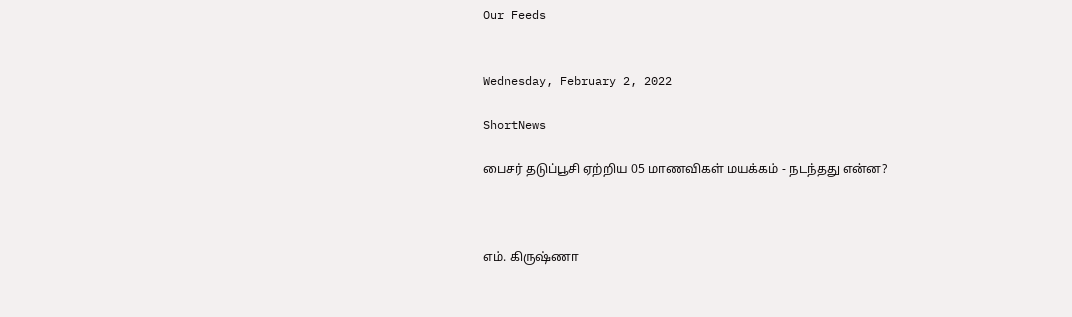Our Feeds


Wednesday, February 2, 2022

ShortNews

பைசர் தடுப்பூசி ஏற்றிய 05 மாணவிகள் மயக்கம் - நடந்தது என்ன?



எம். கிருஷ்ணா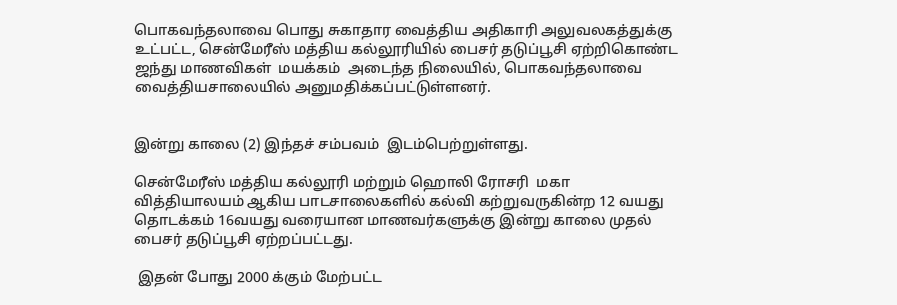பொகவந்தலாவை பொது சுகாதார வைத்திய அதிகாரி அலுவலகத்துக்கு உட்பட்ட, சென்மேரீஸ் மத்திய கல்லூரியில் பைசர் தடுப்பூசி ஏற்றிகொண்ட ஜந்து மாணவிகள்  மயக்கம்  அடைந்த நிலையில், பொகவந்தலாவை வைத்தியசாலையில் அனுமதிக்கப்பட்டுள்ளனர்.


இன்று காலை (2) இந்தச் சம்பவம்  இடம்பெற்றுள்ளது.

சென்மேரீஸ் மத்திய கல்லூரி மற்றும் ஹொலி ரோசரி  மகா வித்தியாலயம் ஆகிய பாடசாலைகளில் கல்வி கற்றுவருகின்ற 12 வயது தொடக்கம் 16வயது வரையான மாணவர்களுக்கு இன்று காலை முதல் பைசர் தடுப்பூசி ஏற்றப்பட்டது.

 இதன் போது 2000 க்கும் மேற்பட்ட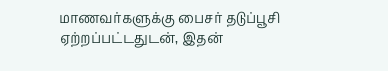மாணவர்களுக்கு பைசர் தடுப்பூசி ஏற்றப்பட்டதுடன், இதன்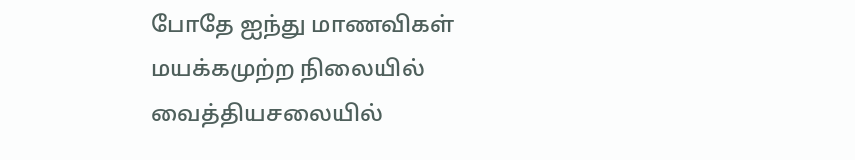போதே ஐந்து மாணவிகள் மயக்கமுற்ற நிலையில் வைத்தியசலையில்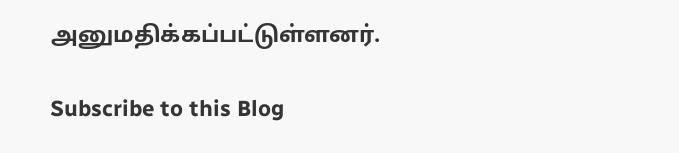அனுமதிக்கப்பட்டுள்ளனர்.

Subscribe to this Blog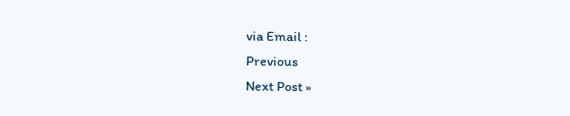via Email :
Previous
Next Post »